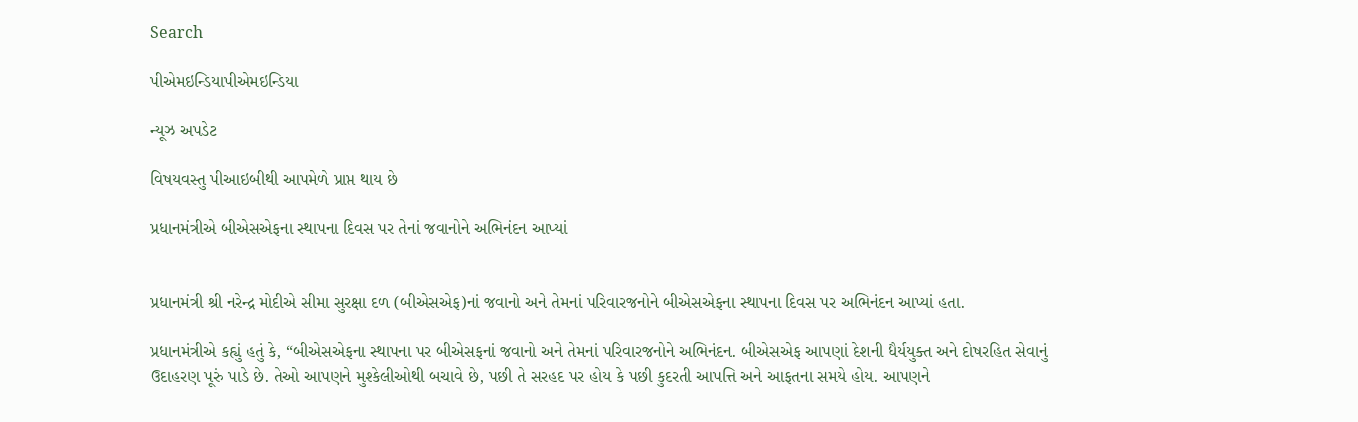Search

પીએમઇન્ડિયાપીએમઇન્ડિયા

ન્યૂઝ અપડેટ

વિષયવસ્તુ પીઆઇબીથી આપમેળે પ્રાપ્ત થાય છે

પ્રધાનમંત્રીએ બીએસએફના સ્થાપના દિવસ પર તેનાં જવાનોને અભિનંદન આપ્યાં


પ્રધાનમંત્રી શ્રી નરેન્દ્ર મોદીએ સીમા સુરક્ષા દળ (બીએસએફ)નાં જવાનો અને તેમનાં પરિવારજનોને બીએસએફના સ્થાપના દિવસ પર અભિનંદન આપ્યાં હતા.

પ્રધાનમંત્રીએ કહ્યું હતું કે, “બીએસએફના સ્થાપના પર બીએસફનાં જવાનો અને તેમનાં પરિવારજનોને અભિનંદન. બીએસએફ આપણાં દેશની ધૈર્યયુક્ત અને દોષરહિત સેવાનું ઉદાહરણ પૂરું પાડે છે. તેઓ આપણને મુશ્કેલીઓથી બચાવે છે, પછી તે સરહદ પર હોય કે પછી કુદરતી આપત્તિ અને આફતના સમયે હોય. આપણને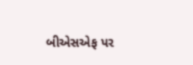બીએસએફ પર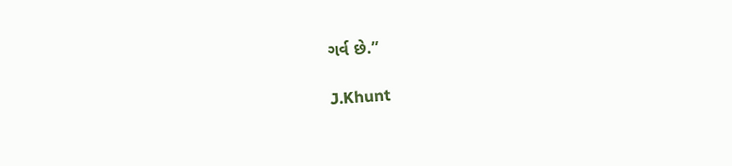ગર્વ છે.”

J.Khunt